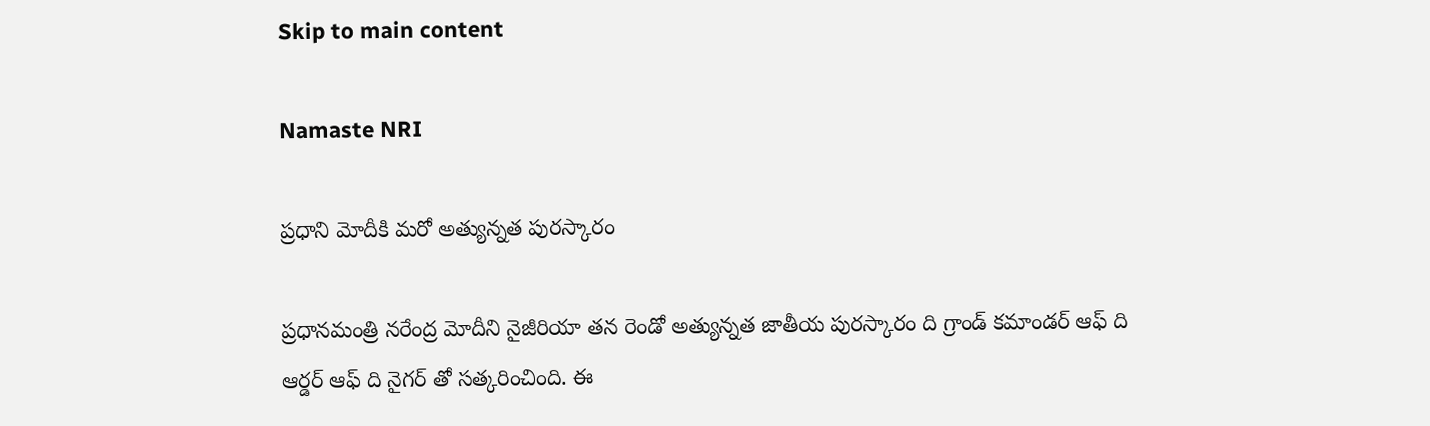Skip to main content

Namaste NRI

ప్రధాని మోదీకి మరో అత్యున్నత పురస్కారం

ప్రధానమంత్రి నరేంద్ర మోదీని నైజీరియా తన రెండో అత్యున్నత జాతీయ పురస్కారం ది గ్రాండ్‌ కమాండర్‌ ఆఫ్‌ ది ఆర్డర్‌ ఆఫ్‌ ది నైగర్‌ తో సత్కరించింది. ఈ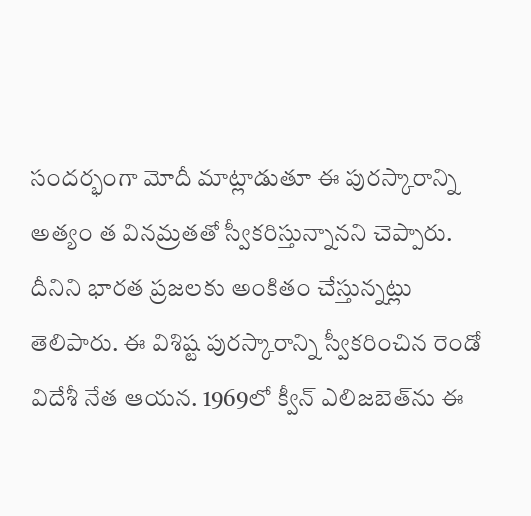సందర్భంగా మోదీ మాట్లాడుతూ ఈ పురస్కారాన్ని అత్యం త వినమ్రతతో స్వీకరిస్తున్నానని చెప్పారు. దీనిని భారత ప్రజలకు అంకితం చేస్తున్నట్లు తెలిపారు. ఈ విశిష్ట పురస్కారాన్ని స్వీకరించిన రెండో విదేశీ నేత ఆయన. 1969లో క్వీన్‌ ఎలిజబెత్‌ను ఈ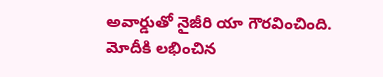అవార్డుతో నైజీరి యా గౌరవించింది. మోదీకి లభించిన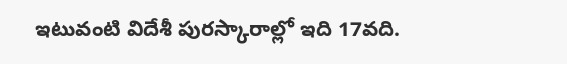ఇటువంటి విదేశీ పురస్కారాల్లో ఇది 17వది.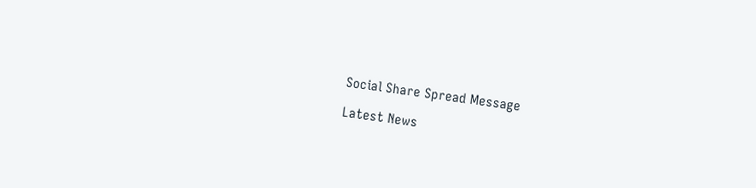Social Share Spread Message

Latest News